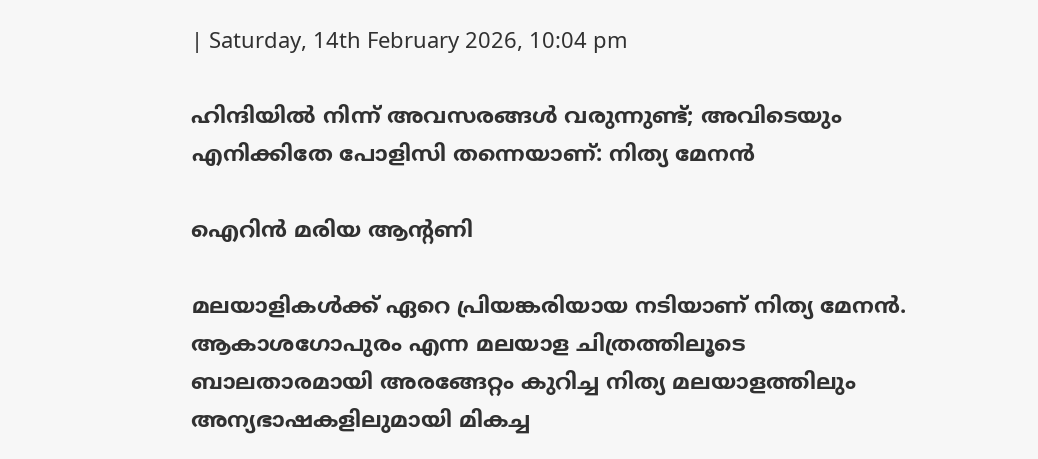| Saturday, 14th February 2026, 10:04 pm

ഹിന്ദിയില്‍ നിന്ന് അവസരങ്ങള്‍ വരുന്നുണ്ട്; അവിടെയും എനിക്കിതേ പോളിസി തന്നെയാണ്: നിത്യ മേനന്‍

ഐറിന്‍ മരിയ ആന്റണി

മലയാളികള്‍ക്ക് ഏറെ പ്രിയങ്കരിയായ നടിയാണ് നിത്യ മേനന്‍. ആകാശഗോപുരം എന്ന മലയാള ചിത്രത്തിലൂടെ ബാലതാരമായി അരങ്ങേറ്റം കുറിച്ച നിത്യ മലയാളത്തിലും അന്യഭാഷകളിലുമായി മികച്ച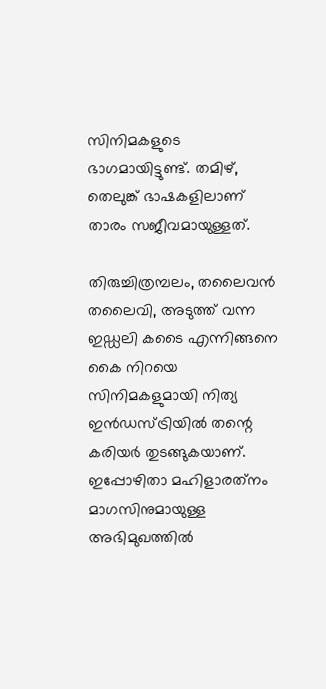സിനിമകളുടെ ഭാഗമായിട്ടുണ്ട്. തമിഴ്, തെലുങ്ക് ഭാഷകളിലാണ് താരം സജീവമായുള്ളത്.

തിരുച്ചിത്രമ്പലം, തലൈവന്‍ തലൈവി, അടുത്ത് വന്ന ഇഡ്ഡലി കടൈ എന്നിങ്ങനെ കൈ നിറയെ സിനിമകളുമായി നിത്യ ഇന്‍ഡസ്ട്രിയില്‍ തന്റെ കരിയര്‍ തുടങ്ങുകയാണ്. ഇപ്പോഴിതാ മഹിളാരത്‌നം മാഗസിനുമായുള്ള അഭിമുഖത്തില്‍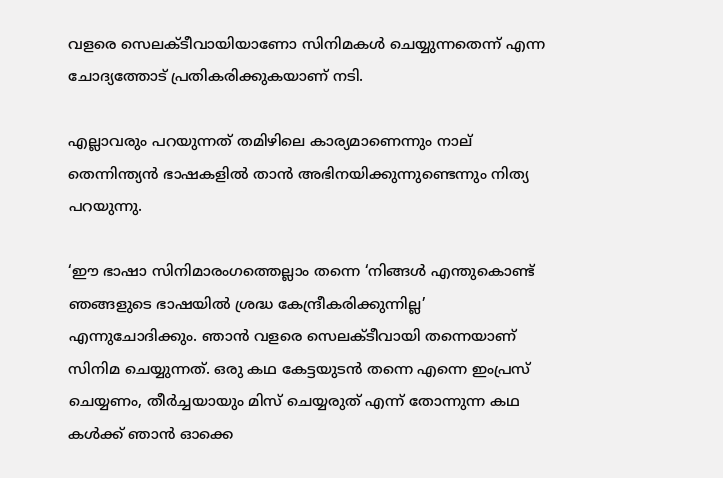വളരെ സെലക്ടീവായിയാണോ സിനിമകള്‍ ചെയ്യുന്നതെന്ന് എന്ന ചോദ്യത്തോട് പ്രതികരിക്കുകയാണ് നടി.

എല്ലാവരും പറയുന്നത് തമിഴിലെ കാര്യമാണെന്നും നാല് തെന്നിന്ത്യന്‍ ഭാഷകളില്‍ താന്‍ അഭിനയിക്കുന്നുണ്ടെന്നും നിത്യ പറയുന്നു.

‘ഈ ഭാഷാ സിനിമാരംഗത്തെല്ലാം തന്നെ ‘നിങ്ങള്‍ എന്തുകൊണ്ട് ഞങ്ങളുടെ ഭാഷയില്‍ ശ്രദ്ധ കേന്ദ്രീകരിക്കുന്നില്ല’ എന്നുചോദിക്കും. ഞാന്‍ വളരെ സെലക്ടീവായി തന്നെയാണ് സിനിമ ചെയ്യുന്നത്. ഒരു കഥ കേട്ടയുടന്‍ തന്നെ എന്നെ ഇംപ്രസ് ചെയ്യണം, തീര്‍ച്ചയായും മിസ് ചെയ്യരുത് എന്ന് തോന്നുന്ന കഥ കള്‍ക്ക് ഞാന്‍ ഓക്കെ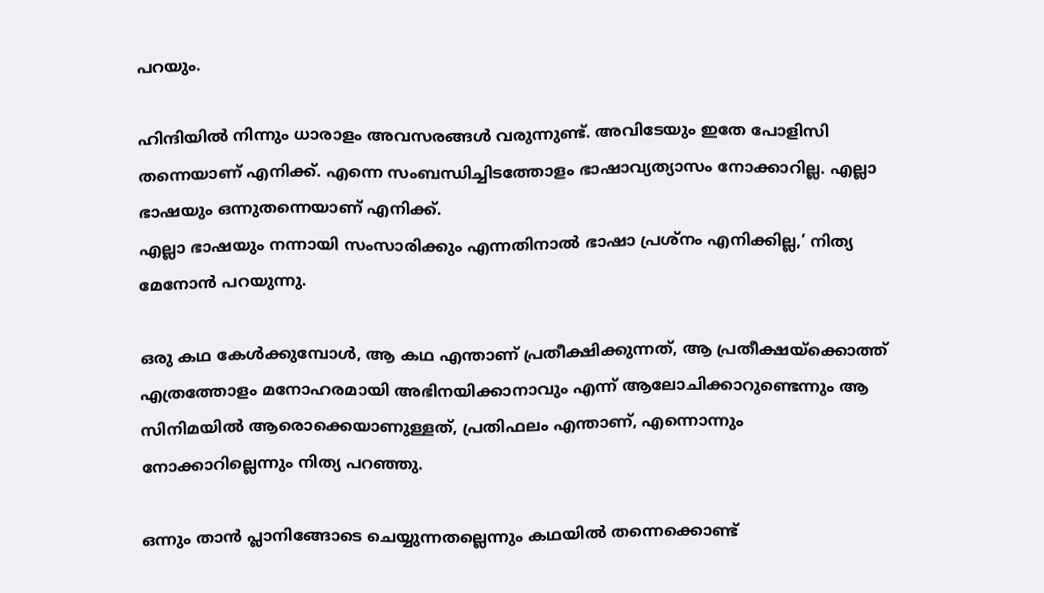പറയും.

ഹിന്ദിയില്‍ നിന്നും ധാരാളം അവസരങ്ങള്‍ വരുന്നുണ്ട്. അവിടേയും ഇതേ പോളിസി തന്നെയാണ് എനിക്ക്. എന്നെ സംബന്ധിച്ചിടത്തോളം ഭാഷാവ്യത്യാസം നോക്കാറില്ല. എല്ലാ ഭാഷയും ഒന്നുതന്നെയാണ് എനിക്ക്.
എല്ലാ ഭാഷയും നന്നായി സംസാരിക്കും എന്നതിനാല്‍ ഭാഷാ പ്രശ്‌നം എനിക്കില്ല,’ നിത്യ മേനോന്‍ പറയുന്നു.

ഒരു കഥ കേള്‍ക്കുമ്പോള്‍, ആ കഥ എന്താണ് പ്രതീക്ഷിക്കുന്നത്, ആ പ്രതീക്ഷയ്‌ക്കൊത്ത് എത്രത്തോളം മനോഹരമായി അഭിനയിക്കാനാവും എന്ന് ആലോചിക്കാറുണ്ടെന്നും ആ സിനിമയില്‍ ആരൊക്കെയാണുള്ളത്, പ്രതിഫലം എന്താണ്, എന്നൊന്നും നോക്കാറില്ലെന്നും നിത്യ പറഞ്ഞു.

ഒന്നും താന്‍ പ്ലാനിങ്ങോടെ ചെയ്യുന്നതല്ലെന്നും കഥയില്‍ തന്നെക്കൊണ്ട്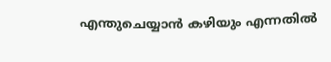എന്തുചെയ്യാന്‍ കഴിയും എന്നതില്‍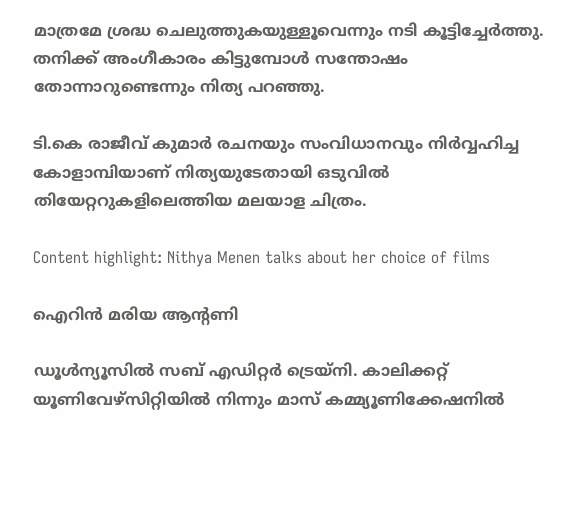മാത്രമേ ശ്രദ്ധ ചെലുത്തുകയുള്ളൂവെന്നും നടി കൂട്ടിച്ചേര്‍ത്തു. തനിക്ക് അംഗീകാരം കിട്ടുമ്പോള്‍ സന്തോഷം തോന്നാറുണ്ടെന്നും നിത്യ പറഞ്ഞു.

ടി.കെ രാജീവ് കുമാര്‍ രചനയും സംവിധാനവും നിര്‍വ്വഹിച്ച കോളാമ്പിയാണ് നിത്യയുടേതായി ഒടുവില്‍ തിയേറ്ററുകളിലെത്തിയ മലയാള ചിത്രം.

Content highlight: Nithya Menen talks about her choice of films

ഐറിന്‍ മരിയ ആന്റണി

ഡൂള്‍ന്യൂസില്‍ സബ് എഡിറ്റര്‍ ട്രെയ്‌നി. കാലിക്കറ്റ് യൂണിവേഴ്‌സിറ്റിയില്‍ നിന്നും മാസ് കമ്മ്യൂണിക്കേഷനില്‍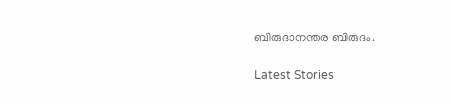ബിരുദാനന്തര ബിരുദം.

Latest Stories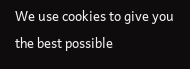We use cookies to give you the best possible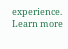experience. Learn more